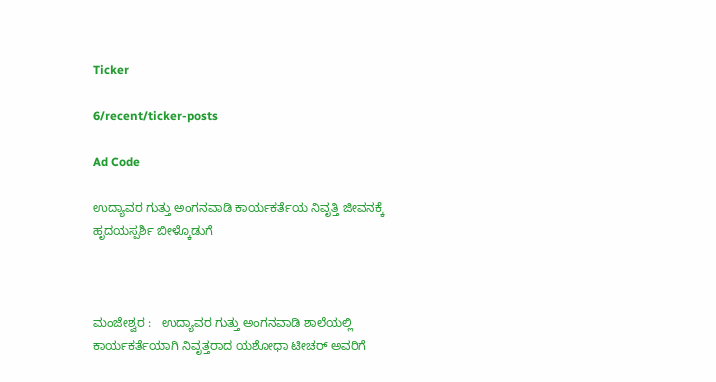Ticker

6/recent/ticker-posts

Ad Code

ಉದ್ಯಾವರ ಗುತ್ತು ಅಂಗನವಾಡಿ ಕಾರ್ಯಕರ್ತೆಯ ನಿವೃತ್ತಿ ಜೀವನಕ್ಕೆ ಹೃದಯಸ್ಪರ್ಶಿ ಬೀಳ್ಕೊಡುಗೆ



ಮಂಜೇಶ್ವರ :   ಉದ್ಯಾವರ ಗುತ್ತು ಅಂಗನವಾಡಿ ಶಾಲೆಯಲ್ಲಿ ಕಾರ್ಯಕರ್ತೆಯಾಗಿ ನಿವೃತ್ತರಾದ ಯಶೋಧಾ ಟೀಚರ್ ಅವರಿಗೆ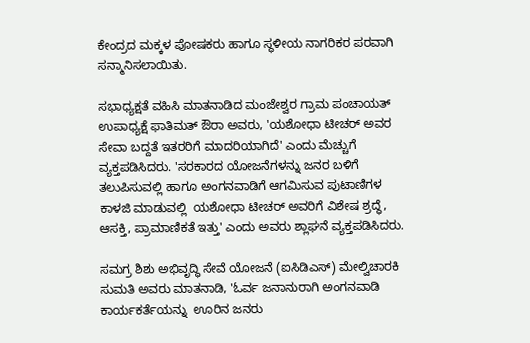ಕೇಂದ್ರದ ಮಕ್ಕಳ ಪೋಷಕರು ಹಾಗೂ ಸ್ಥಳೀಯ ನಾಗರಿಕರ ಪರವಾಗಿ ಸನ್ಮಾನಿಸಲಾಯಿತು.

ಸಭಾಧ್ಯಕ್ಷತೆ ವಹಿಸಿ ಮಾತನಾಡಿದ ಮಂಜೇಶ್ವರ‌ ಗ್ರಾಮ ಪಂಚಾಯತ್ ಉಪಾಧ್ಯಕ್ಷೆ ಫಾತಿಮತ್ ಔರಾ ಅವರು, 'ಯಶೋಧಾ ಟೀಚರ್ ಅವರ ಸೇವಾ ಬದ್ದತೆ ಇತರರಿಗೆ ಮಾದರಿಯಾಗಿದೆ' ಎಂದು ಮೆಚ್ಚುಗೆ ವ್ಯಕ್ತಪಡಿಸಿದರು. 'ಸರಕಾರದ ಯೋಜನೆಗಳನ್ನು ಜನರ ಬಳಿಗೆ ತಲುಪಿಸುವಲ್ಲಿ ಹಾಗೂ ಅಂಗನವಾಡಿಗೆ ಆಗಮಿಸುವ ಪುಟಾಣಿಗಳ ಕಾಳಜಿ ಮಾಡುವಲ್ಲಿ  ಯಶೋಧಾ ಟೀಚರ್ ಅವರಿಗೆ ವಿಶೇಷ ಶ್ರದ್ಧೆ, ಆಸಕ್ತಿ, ಪ್ರಾಮಾಣಿಕತೆ ಇತ್ತು' ಎಂದು ಅವರು ಶ್ಲಾಘನೆ ವ್ಯಕ್ತಪಡಿಸಿದರು.

ಸಮಗ್ರ ಶಿಶು ಅಭಿವೃದ್ಧಿ ಸೇವೆ ಯೋಜನೆ (ಐಸಿಡಿಎಸ್) ಮೇಲ್ವಿಚಾರಕಿ ಸುಮತಿ ಅವರು ಮಾತನಾಡಿ, 'ಓರ್ವ ಜನಾನುರಾಗಿ ಅಂಗನವಾಡಿ ಕಾರ್ಯಕರ್ತೆಯನ್ನು  ಊರಿನ ಜನರು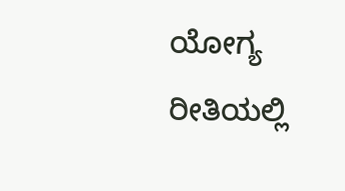ಯೋಗ್ಯ ರೀತಿಯಲ್ಲಿ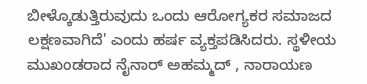ಬೀಳ್ಕೊಡುತ್ತಿರುವುದು ಒಂದು ಆರೋಗ್ಯಕರ ಸಮಾಜದ ಲಕ್ಷಣವಾಗಿದೆ' ಎಂದು ಹರ್ಷ ವ್ಯಕ್ತಪಡಿಸಿದರು. ಸ್ಥಳೀಯ ಮುಖಂಡರಾದ ನೈನಾರ್ ಅಹಮ್ಮದ್ , ನಾರಾಯಣ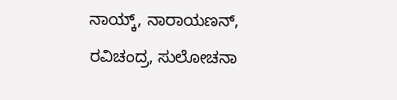ನಾಯ್ಕ್, ನಾರಾಯಣನ್, ರವಿಚಂದ್ರ, ಸುಲೋಚನಾ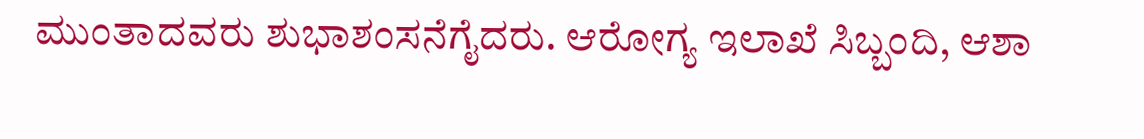ಮುಂತಾದವರು ಶುಭಾಶಂಸನೆಗೈದರು. ಆರೋಗ್ಯ ಇಲಾಖೆ ಸಿಬ್ಬಂದಿ, ಆಶಾ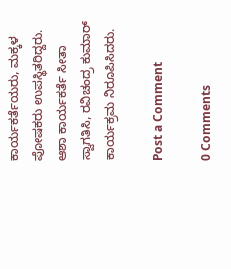ಕಾರ್ಯಕರ್ತೆಯರು, ಮಕ್ಕಳ ಪೋಷಕರು ಉಪಸ್ಥಿತರಿದ್ದರು. ಆಶಾ ಕಾರ್ಯಕರ್ತೆ ಸೀತಾ ಸ್ವಾಗತಿಸಿ, ರವಿಚಂದ್ರ ಕುಮಾರ್ ಕಾರ್ಯಕ್ರಮ ನಿರೂಪಿಸಿದರು.

Post a Comment

0 Comments